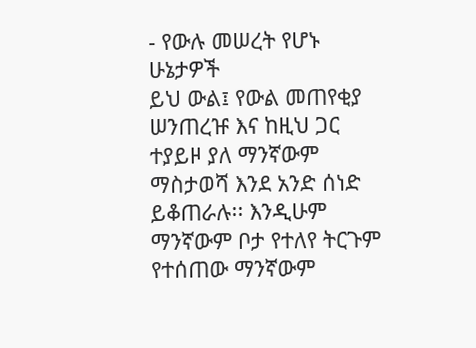- የውሉ መሠረት የሆኑ ሁኔታዎች
ይህ ውል፤ የውል መጠየቂያ ሠንጠረዡ እና ከዚህ ጋር ተያይዞ ያለ ማንኛውም ማስታወሻ እንደ አንድ ሰነድ ይቆጠራሉ፡፡ እንዲሁም ማንኛውም ቦታ የተለየ ትርጉም የተሰጠው ማንኛውም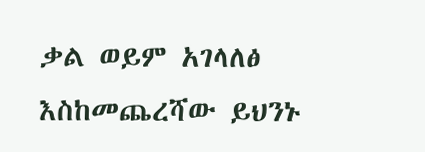ቃል ወይም አገላለፅ እስከመጨረሻው ይህንኑ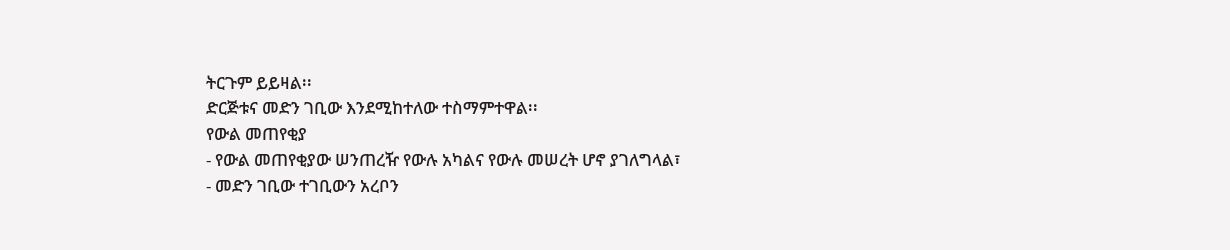ትርጉም ይይዛል፡፡
ድርጅቱና መድን ገቢው እንደሚከተለው ተስማምተዋል፡፡
የውል መጠየቂያ
- የውል መጠየቂያው ሠንጠረዥ የውሉ አካልና የውሉ መሠረት ሆኖ ያገለግላል፣
- መድን ገቢው ተገቢውን አረቦን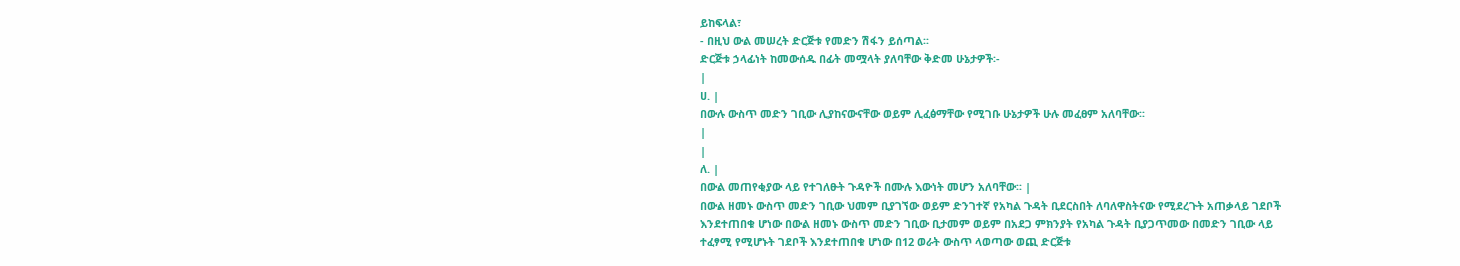ይከፍላል፣
- በዚህ ውል መሠረት ድርጅቱ የመድን ሽፋን ይሰጣል፡፡
ድርጅቱ ኃላፊነት ከመውሰዱ በፊት መሟላት ያለባቸው ቅድመ ሁኔታዎች፡-
|
ሀ. |
በውሉ ውስጥ መድን ገቢው ሊያከናውናቸው ወይም ሊፈፅማቸው የሚገቡ ሁኔታዎች ሁሉ መፈፀም አለባቸው፡፡
|
|
ለ. |
በውል መጠየቂያው ላይ የተገለፁት ጉዳዮች በሙሉ እውነት መሆን አለባቸው፡፡ |
በውል ዘመኑ ውስጥ መድን ገቢው ህመም ቢያገኘው ወይም ድንገተኛ የአካል ጉዳት ቢደርስበት ለባለዋስትናው የሚደረጉት አጠቃላይ ገደቦች እንደተጠበቁ ሆነው በውል ዘመኑ ውስጥ መድን ገቢው ቢታመም ወይም በአደጋ ምክንያት የአካል ጉዳት ቢያጋጥመው በመድን ገቢው ላይ ተፈፃሚ የሚሆኑት ገደቦች እንደተጠበቁ ሆነው በ12 ወራት ውስጥ ላወጣው ወጪ ድርጅቱ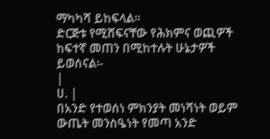ማካካሻ ይከፍላል፡፡
ድርጅቱ የሚሸፍናቸው የሕክምና ወጪዎች ከፍተኛ መጠን በሚከተሉት ሁኔታዎች ይወሰናል፡-
|
ሀ. |
በአንድ የተወሰነ ምክንያት መነሻነት ወይም ውጤት መንስዔነት የመጣ አንድ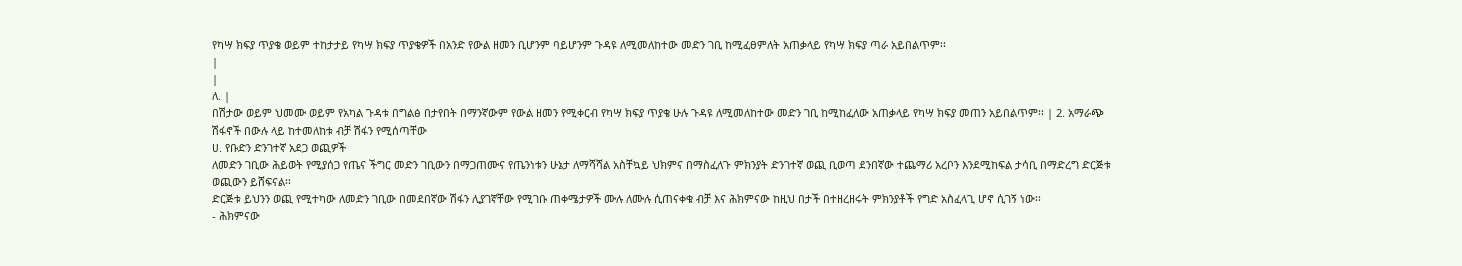የካሣ ክፍያ ጥያቄ ወይም ተከታታይ የካሣ ክፍያ ጥያቄዎች በአንድ የውል ዘመን ቢሆንም ባይሆንም ጉዳዩ ለሚመለከተው መድን ገቢ ከሚፈፀምለት አጠቃላይ የካሣ ክፍያ ጣራ አይበልጥም፡፡
|
|
ለ. |
በሽታው ወይም ህመሙ ወይም የአካል ጉዳቱ በግልፅ በታየበት በማንኛውም የውል ዘመን የሚቀርብ የካሣ ክፍያ ጥያቄ ሁሉ ጉዳዩ ለሚመለከተው መድን ገቢ ከሚከፈለው አጠቃላይ የካሣ ክፍያ መጠን አይበልጥም፡፡ | 2. አማራጭ ሽፋኖች በውሉ ላይ ከተመለከቱ ብቻ ሽፋን የሚሰጣቸው
ሀ. የቡድን ድንገተኛ አደጋ ወጪዎች
ለመድን ገቢው ሕይወት የሚያሰጋ የጤና ችግር መድን ገቢውን በማጋጠሙና የጤንነቱን ሁኔታ ለማሻሻል አስቸኳይ ህክምና በማስፈለጉ ምክንያት ድንገተኛ ወጪ ቢወጣ ደንበኛው ተጨማሪ አረቦን እንደሚከፍል ታሳቢ በማድረግ ድርጅቱ ወጪውን ይሸፍናል፡፡
ድርጅቱ ይህንን ወጪ የሚተካው ለመድን ገቢው በመደበኛው ሽፋን ሊያገኛቸው የሚገቡ ጠቀሜታዎች ሙሉ ለሙሉ ሲጠናቀቁ ብቻ እና ሕክምናው ከዚህ በታች በተዘረዘሩት ምክንያቶች የግድ አስፈላጊ ሆኖ ሲገኝ ነው፡፡
- ሕክምናው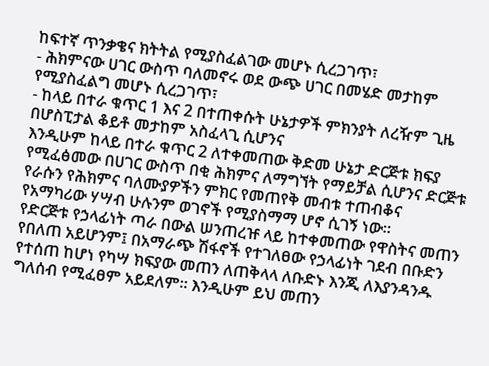ከፍተኛ ጥንቃቄና ክትትል የሚያስፈልገው መሆኑ ሲረጋገጥ፣
- ሕክምናው ሀገር ውስጥ ባለመኖሩ ወደ ውጭ ሀገር በመሄድ መታከም የሚያስፈልግ መሆኑ ሲረጋገጥ፣
- ከላይ በተራ ቁጥር 1 እና 2 በተጠቀሱት ሁኔታዎች ምክንያት ለረዥም ጊዜ በሆስፒታል ቆይቶ መታከም አስፈላጊ ሲሆንና
እንዲሁም ከላይ በተራ ቁጥር 2 ለተቀመጠው ቅድመ ሁኔታ ድርጅቱ ክፍያ የሚፈፅመው በሀገር ውስጥ በቂ ሕክምና ለማግኘት የማይቻል ሲሆንና ድርጅቱ የራሱን የሕክምና ባለሙያዎችን ምክር የመጠየቅ መብቱ ተጠብቆና የአማካሪው ሃሣብ ሁሉንም ወገኖች የሚያስማማ ሆኖ ሲገኝ ነው፡፡
የድርጅቱ የኃላፊነት ጣራ በውል ሠንጠረዡ ላይ ከተቀመጠው የዋስትና መጠን የበለጠ አይሆንም፤ በአማራጭ ሽፋኖች የተገለፀው የኃላፊነት ገደብ በቡድን የተሰጠ ከሆነ የካሣ ክፍያው መጠን ለጠቅላላ ለቡድኑ እንጂ ለእያንዳንዱ ግለሰብ የሚፈፀም አይደለም፡፡ እንዲሁም ይህ መጠን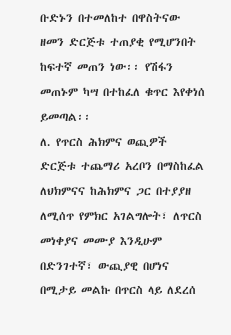ቡድኑን በተመለከተ በዋስትናው ዘመን ድርጅቱ ተጠያቂ የሚሆንበት ከፍተኛ መጠን ነው፡፡ የሽፋን መጠኑም ካሣ በተከፈለ ቁጥር እየቀነሰ ይመጣል፡፡
ለ. የጥርስ ሕክምና ወጪዎች
ድርጅቱ ተጨማሪ አረቦን በማስከፈል ለህክምናና ከሕክምና ጋር በተያያዘ ለሚሰጥ የምክር አገልግሎት፣ ለጥርስ መነቀያና መሙያ እንዲሁም በድንገተኛ፣ ውጪያዊ በሆነና በሚታይ መልኩ በጥርስ ላይ ለደረሰ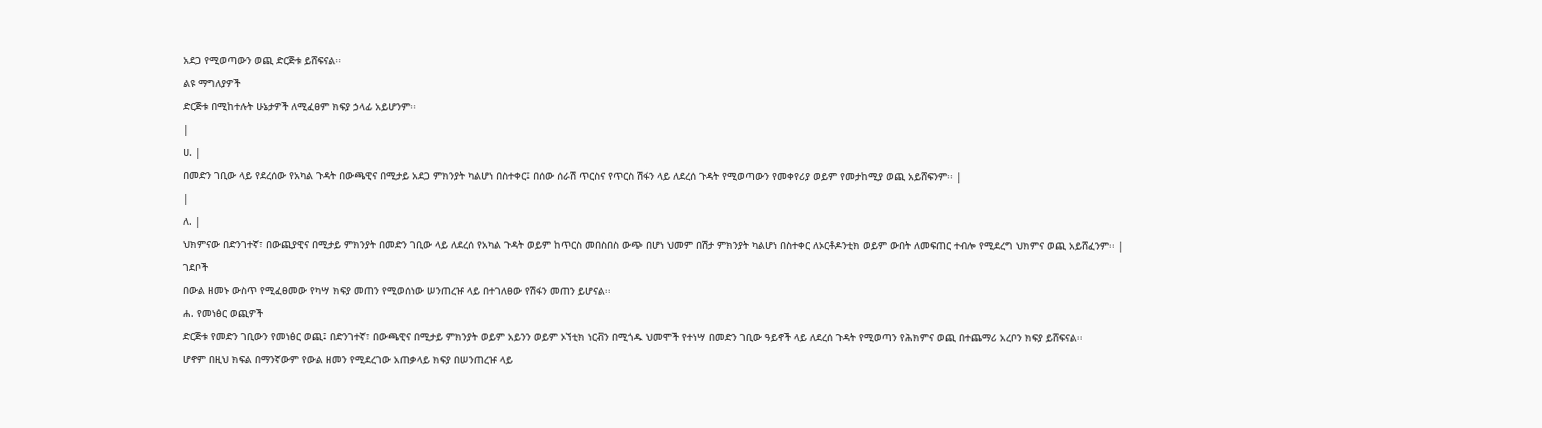አደጋ የሚወጣውን ወጪ ድርጅቱ ይሸፍናል፡፡
ልዩ ማግለያዎች
ድርጅቱ በሚከተሉት ሁኔታዎች ለሚፈፀም ክፍያ ኃላፊ አይሆንም፡፡
|
ሀ. |
በመድን ገቢው ላይ የደረሰው የአካል ጉዳት በውጫዊና በሚታይ አደጋ ምክንያት ካልሆነ በስተቀር፤ በሰው ሰራሽ ጥርስና የጥርስ ሽፋን ላይ ለደረሰ ጉዳት የሚወጣውን የመቀየሪያ ወይም የመታከሚያ ወጪ አይሸፍንም፡፡ |
|
ለ. |
ህክምናው በድንገተኛ፣ በውጪያዊና በሚታይ ምክንያት በመድን ገቢው ላይ ለደረሰ የአካል ጉዳት ወይም ከጥርስ መበስበስ ውጭ በሆነ ህመም በሽታ ምክንያት ካልሆነ በስተቀር ለኦርቶዶንቲክ ወይም ውበት ለመፍጠር ተብሎ የሚደረግ ህክምና ወጪ አይሸፈንም፡፡ |
ገደቦች
በውል ዘመኑ ውስጥ የሚፈፀመው የካሣ ክፍያ መጠን የሚወሰነው ሠንጠረዡ ላይ በተገለፀው የሽፋን መጠን ይሆናል፡፡
ሐ. የመነፅር ወጪዎች
ድርጅቱ የመድን ገቢውን የመነፅር ወጪ፤ በድንገተኛ፣ በውጫዊና በሚታይ ምክንያት ወይም አይንን ወይም ኦኘቲክ ነርቭን በሚጎዱ ህመሞች የተነሣ በመድን ገቢው ዓይኖች ላይ ለደረሰ ጉዳት የሚወጣን የሕክምና ወጪ በተጨማሪ አረቦን ክፍያ ይሸፍናል፡፡
ሆኖም በዚህ ክፍል በማንኛውም የውል ዘመን የሚደረገው አጠቃላይ ክፍያ በሠንጠረዡ ላይ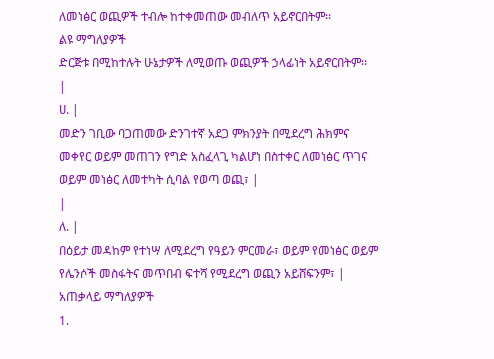ለመነፅር ወጪዎች ተብሎ ከተቀመጠው መብለጥ አይኖርበትም፡፡
ልዩ ማግለያዎች
ድርጅቱ በሚከተሉት ሁኔታዎች ለሚወጡ ወጪዎች ኃላፊነት አይኖርበትም፡፡
|
ሀ. |
መድን ገቢው ባጋጠመው ድንገተኛ አደጋ ምክንያት በሚደረግ ሕክምና መቀየር ወይም መጠገን የግድ አስፈላጊ ካልሆነ በስተቀር ለመነፅር ጥገና ወይም መነፅር ለመተካት ሲባል የወጣ ወጪ፣ |
|
ለ. |
በዕይታ መዳከም የተነሣ ለሚደረግ የዓይን ምርመራ፣ ወይም የመነፅር ወይም የሌንሶች መስፋትና መጥበብ ፍተሻ የሚደረግ ወጪን አይሸፍንም፣ |
አጠቃላይ ማግለያዎች
1.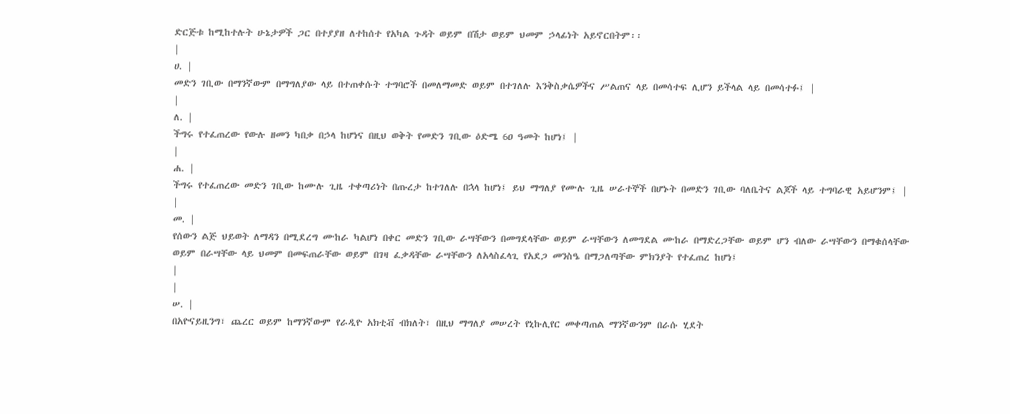ድርጅቱ ከሚከተሉት ሁኔታዎች ጋር በተያያዘ ለተከሰተ የአካል ጉዳት ወይም በሽታ ወይም ህመም ኃላፊነት አይኖርበትም፡፡
|
ሀ. |
መድን ገቢው በማንኛውም በማግለያው ላይ በተጠቀሱት ተግባሮች በመለማመድ ወይም በተገለሉ እንቅስቃሴዎችና ሥልጠና ላይ በመሳተፍ ሊሆን ይችላል ላይ በመሳተፉ፤ |
|
ለ. |
ችግሩ የተፈጠረው የውሉ ዘመን ካበቃ በኃላ ከሆነና በዚህ ወቅት የመድን ገቢው ዕድሜ 6ዐ ዓመት ከሆነ፤ |
|
ሐ. |
ችግሩ የተፈጠረው መድን ገቢው ከሙሉ ጊዜ ተቀጣሪነት በጡረታ ከተገለሉ በኋላ ከሆነ፤ ይህ ማግለያ የሙሉ ጊዜ ሠራተኞች በሆኑት በመድን ገቢው ባለቤትና ልጆች ላይ ተግባራዊ አይሆንም፤ |
|
መ. |
የሰውን ልጅ ህይወት ለማዳን በሚደረግ ሙከራ ካልሆነ በቀር መድን ገቢው ራሣቸውን በመግደላቸው ወይም ራሣቸውን ለመግደል ሙከራ በማድረጋቸው ወይም ሆን ብለው ራሣቸውን በማቁሰላቸው ወይም በራሣቸው ላይ ህመም በመፍጠራቸው ወይም በገዛ ፈቃዳቸው ራሣቸውን ለአላስፈላጊ የአደጋ መንስዔ በማጋለጣቸው ምክንያት የተፈጠረ ከሆነ፤
|
|
ሠ. |
በአዮናይዚንግ፣ ጨረር ወይም ከማንኛውም የራዲዮ አክቲቭ ብክለት፣ በዚህ ማግለያ መሠረት የኒኩሊየር መቀጣጠል ማንኛውንም በራሱ ሂደት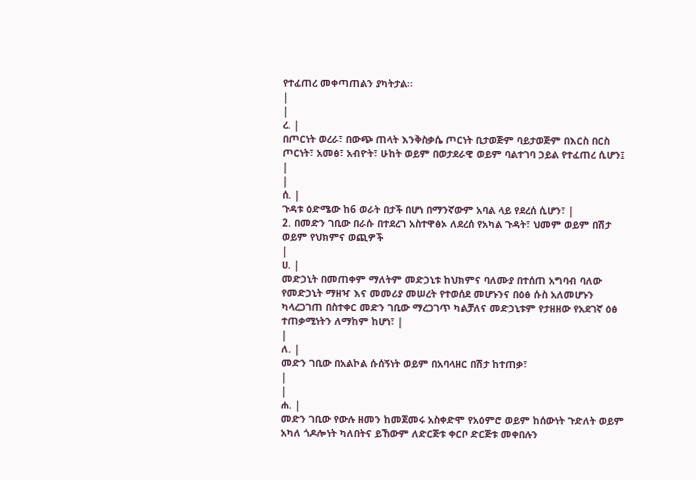የተፈጠረ መቀጣጠልን ያካትታል፡፡
|
|
ረ. |
በጦርነት ወረራ፣ በውጭ ጠላት እንቅስቃሴ ጦርነት ቢታወጅም ባይታወጅም በእርስ በርስ ጦርነት፣ አመፅ፣ አብዮት፣ ሁከት ወይም በወታደራዊ ወይም ባልተገባ ኃይል የተፈጠረ ሲሆን፤
|
|
ሰ. |
ጉዳቱ ዕድሜው ከ6 ወራት በታች በሆነ በማንኛውም አባል ላይ የደረሰ ሲሆን፣ |
2. በመድን ገቢው በራሱ በተደረገ አስተዋፅኦ ለደረሰ የአካል ጉዳት፣ ህመም ወይም በሽታ ወይም የህክምና ወጪዎች
|
ሀ. |
መድኃኒት በመጠቀም ማለትም መድኃኒቱ ከህክምና ባለሙያ በተሰጠ አግባብ ባለው የመድኃኒት ማዘዣ እና መመሪያ መሠረት የተወሰደ መሆኑንና በዕፅ ሱስ አለመሆኑን ካላረጋገጠ በስተቀር መድን ገቢው ማረጋገጥ ካልቻለና መድኃኒቱም የታዘዘው የአደገኛ ዕፅ ተጠቃሚነትን ለማከም ከሆነ፣ |
|
ለ. |
መድን ገቢው በአልኮል ሱሰኝነት ወይም በአባላዘር በሽታ ከተጠቃ፣
|
|
ሐ. |
መድን ገቢው የውሉ ዘመን ከመጀመሩ አስቀድሞ የአዕምሮ ወይም ከሰውነት ጉድለት ወይም አካለ ጎዶሎነት ካለበትና ይኸውም ለድርጅቱ ቀርቦ ድርጅቱ መቀበሉን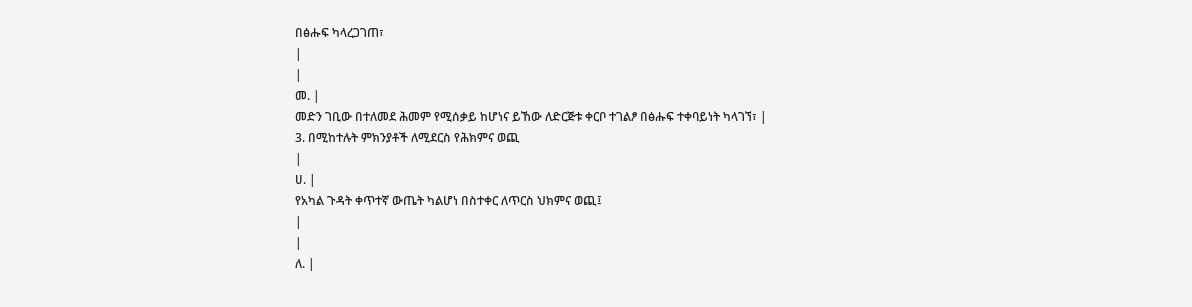በፅሑፍ ካላረጋገጠ፣
|
|
መ. |
መድን ገቢው በተለመደ ሕመም የሚሰቃይ ከሆነና ይኸው ለድርጅቱ ቀርቦ ተገልፆ በፅሑፍ ተቀባይነት ካላገኘ፣ |
3. በሚከተሉት ምክንያቶች ለሚደርስ የሕክምና ወጪ
|
ሀ. |
የአካል ጉዳት ቀጥተኛ ውጤት ካልሆነ በስተቀር ለጥርስ ህክምና ወጪ፤
|
|
ለ. |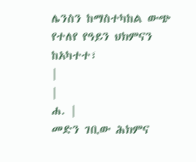ሌንስን ከማስተካከል ውጭ የተለየ የዓይን ህክምናን ከአካተተ፣
|
|
ሐ. |
መድን ገቢው ሕክምና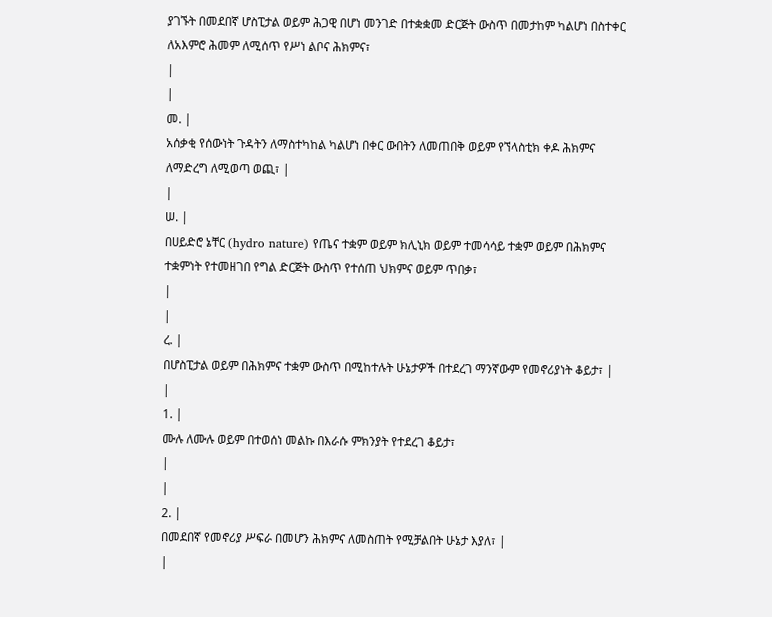ያገኙት በመደበኛ ሆስፒታል ወይም ሕጋዊ በሆነ መንገድ በተቋቋመ ድርጅት ውስጥ በመታከም ካልሆነ በስተቀር ለአእምሮ ሕመም ለሚሰጥ የሥነ ልቦና ሕክምና፣
|
|
መ. |
አሰቃቂ የሰውነት ጉዳትን ለማስተካከል ካልሆነ በቀር ውበትን ለመጠበቅ ወይም የኘላስቲክ ቀዶ ሕክምና ለማድረግ ለሚወጣ ወጪ፣ |
|
ሠ. |
በሀይድሮ ኔቸር (hydro nature) የጤና ተቋም ወይም ክሊኒክ ወይም ተመሳሳይ ተቋም ወይም በሕክምና ተቋምነት የተመዘገበ የግል ድርጅት ውስጥ የተሰጠ ህክምና ወይም ጥበቃ፣
|
|
ረ. |
በሆስፒታል ወይም በሕክምና ተቋም ውስጥ በሚከተሉት ሁኔታዎች በተደረገ ማንኛውም የመኖሪያነት ቆይታ፣ |
|
1. |
ሙሉ ለሙሉ ወይም በተወሰነ መልኩ በእራሱ ምክንያት የተደረገ ቆይታ፣
|
|
2. |
በመደበኛ የመኖሪያ ሥፍራ በመሆን ሕክምና ለመስጠት የሚቻልበት ሁኔታ እያለ፣ |
|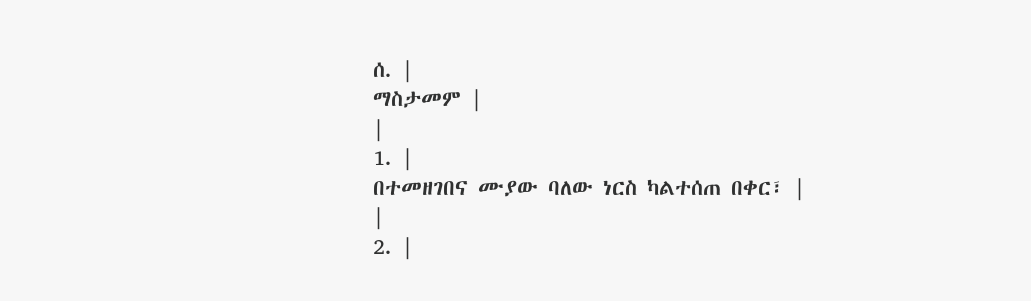ሰ. |
ማስታመም |
|
1. |
በተመዘገበና ሙያው ባለው ነርስ ካልተሰጠ በቀር፣ |
|
2. |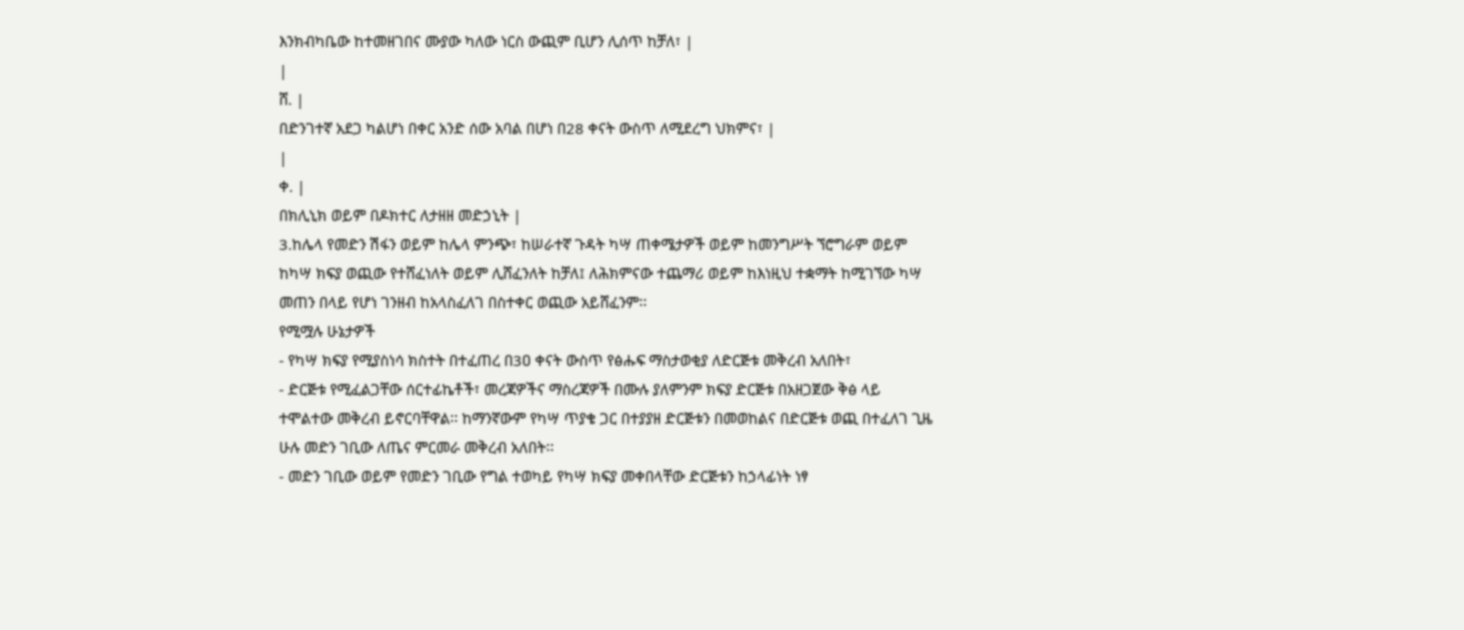እንክብካቤው ከተመዘገበና ሙያው ካለው ነርስ ውጪም ቢሆን ሊሰጥ ከቻለ፣ |
|
ሸ. |
በድንገተኛ አደጋ ካልሆነ በቀር አንድ ሰው አባል በሆነ በ28 ቀናት ውስጥ ለሚደረግ ህክምና፣ |
|
ቀ. |
በክሊኒክ ወይም በዶክተር ለታዘዘ መድኃኒት |
3.ከሌላ የመድን ሽፋን ወይም ከሌላ ምንጭ፣ ከሠራተኛ ጉዳት ካሣ ጠቀሜታዎች ወይም ከመንግሥት ኘሮግራም ወይም ከካሣ ክፍያ ወጪው የተሸፈነለት ወይም ሊሸፈንለት ከቻለ፤ ለሕክምናው ተጨማሪ ወይም ከእነዚህ ተቋማት ከሚገኘው ካሣ መጠን በላይ የሆነ ገንዘብ ከአላስፈለገ በስተቀር ወጪው አይሸፈንም፡፡
የሚሟሉ ሁኔታዎች
- የካሣ ክፍያ የሚያስነሳ ክስተት በተፈጠረ በ3ዐ ቀናት ውስጥ የፅሑፍ ማስታወቂያ ለድርጅቱ መቅረብ አለበት፣
- ድርጅቱ የሚፈልጋቸው ሰርተፊኬቶች፣ መረጃዎችና ማስረጃዎች በሙሉ ያለምንም ክፍያ ድርጅቱ በአዘጋጀው ቅፅ ላይ ተሞልተው መቅረብ ይኖርባቸዋል፡፡ ከማንኛውም የካሣ ጥያቄ ጋር በተያያዘ ድርጅቱን በመወከልና በድርጅቱ ወጪ በተፈለገ ጊዜ ሁሉ መድን ገቢው ለጤና ምርመራ መቅረብ አለበት፡፡
- መድን ገቢው ወይም የመድን ገቢው የግል ተወካይ የካሣ ክፍያ መቀበላቸው ድርጅቱን ከኃላፊነት ነፃ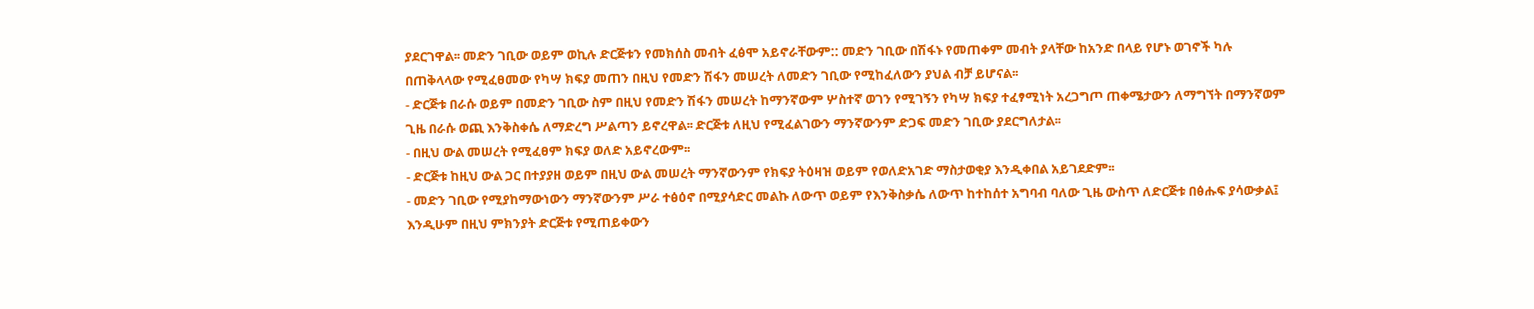ያደርገዋል፡፡ መድን ገቢው ወይም ወኪሉ ድርጅቱን የመክሰስ መብት ፈፅሞ አይኖራቸውም:: መድን ገቢው በሽፋኑ የመጠቀም መብት ያላቸው ከአንድ በላይ የሆኑ ወገኖች ካሉ በጠቅላላው የሚፈፀመው የካሣ ክፍያ መጠን በዚህ የመድን ሽፋን መሠረት ለመድን ገቢው የሚከፈለውን ያህል ብቻ ይሆናል፡፡
- ድርጅቱ በራሱ ወይም በመድን ገቢው ስም በዚህ የመድን ሽፋን መሠረት ከማንኛውም ሦስተኛ ወገን የሚገኝን የካሣ ክፍያ ተፈፃሚነት አረጋግጦ ጠቀሜታውን ለማግኘት በማንኛወም ጊዜ በራሱ ወጪ እንቅስቀሴ ለማድረግ ሥልጣን ይኖረዋል፡፡ ድርጅቱ ለዚህ የሚፈልገውን ማንኛውንም ድጋፍ መድን ገቢው ያደርግለታል፡፡
- በዚህ ውል መሠረት የሚፈፀም ክፍያ ወለድ አይኖረውም፡፡
- ድርጅቱ ከዚህ ውል ጋር በተያያዘ ወይም በዚህ ውል መሠረት ማንኛውንም የክፍያ ትዕዛዝ ወይም የወለድአገድ ማስታወቂያ እንዲቀበል አይገደድም፡፡
- መድን ገቢው የሚያከማውነውን ማንኛውንም ሥራ ተፅዕኖ በሚያሳድር መልኩ ለውጥ ወይም የእንቅስቃሴ ለውጥ ከተከሰተ አግባብ ባለው ጊዜ ውስጥ ለድርጅቱ በፅሑፍ ያሳውቃል፤ እንዲሁም በዚህ ምክንያት ድርጅቱ የሚጠይቀውን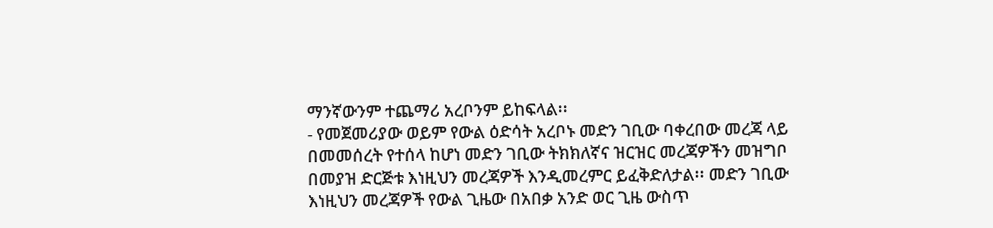ማንኛውንም ተጨማሪ አረቦንም ይከፍላል፡፡
- የመጀመሪያው ወይም የውል ዕድሳት አረቦኑ መድን ገቢው ባቀረበው መረጃ ላይ በመመሰረት የተሰላ ከሆነ መድን ገቢው ትክክለኛና ዝርዝር መረጃዎችን መዝግቦ በመያዝ ድርጅቱ እነዚህን መረጃዎች እንዲመረምር ይፈቅድለታል፡፡ መድን ገቢው እነዚህን መረጃዎች የውል ጊዜው በአበቃ አንድ ወር ጊዜ ውስጥ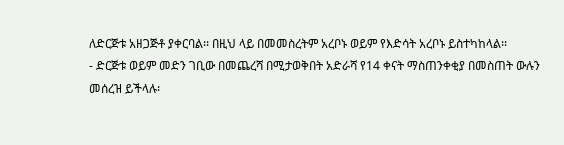ለድርጅቱ አዘጋጅቶ ያቀርባል፡፡ በዚህ ላይ በመመስረትም አረቦኑ ወይም የእድሳት አረቦኑ ይስተካከላል፡፡
- ድርጅቱ ወይም መድን ገቢው በመጨረሻ በሚታወቅበት አድራሻ የ14 ቀናት ማስጠንቀቂያ በመስጠት ውሉን መሰረዝ ይችላሉ፡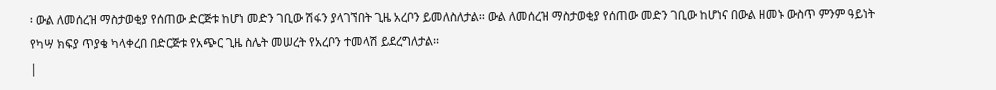፡ ውል ለመሰረዝ ማስታወቂያ የሰጠው ድርጅቱ ከሆነ መድን ገቢው ሽፋን ያላገኘበት ጊዜ አረቦን ይመለስለታል፡፡ ውል ለመሰረዝ ማስታወቂያ የሰጠው መድን ገቢው ከሆነና በውል ዘመኑ ውስጥ ምንም ዓይነት የካሣ ክፍያ ጥያቄ ካላቀረበ በድርጅቱ የአጭር ጊዜ ስሌት መሠረት የአረቦን ተመላሽ ይደረግለታል፡፡
|